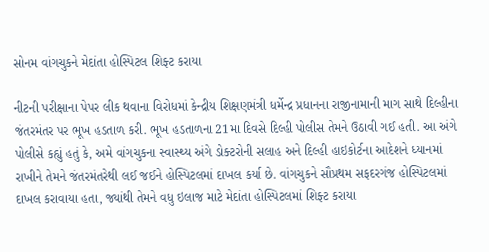સોનમ વાંગચુકને મેદાંતા હોસ્પિટલ શિફ્ટ કરાયા

નીટની પરીક્ષાના પેપર લીક થવાના વિરોધમાં કેન્દ્રીય શિક્ષણમંત્રી ધર્મેન્દ્ર પ્રધાનના રાજીનામાની માગ સાથે દિલ્હીના જંતરમંતર પર ભૂખ હડતાળ કરી. ભૂખ હડતાળના 21મા દિવસે દિલ્હી પોલીસ તેમને ઉઠાવી ગઈ હતી. આ અંગે પોલીસે કહ્યું હતું કે, અમે વાંગચુકના સ્વાસ્થ્ય અંગે ડોક્ટરોની સલાહ અને દિલ્હી હાઇકોર્ટના આદેશને ધ્યાનમાં રાખીને તેમને જંતરમંતરેથી લઈ જઈને હોસ્પિટલમાં દાખલ કર્યા છે. વાંગચુકને સૌપ્રથમ સફદરગંજ હોસ્પિટલમાં દાખલ કરાવાયા હતા, જ્યાંથી તેમને વધુ ઇલાજ માટે મેદાંતા હોસ્પિટલમાં શિફ્ટ કરાયા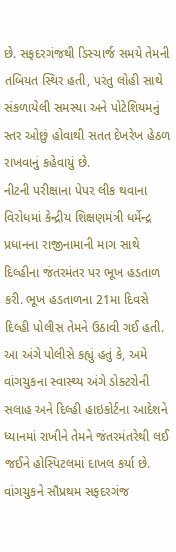છે. સફદરગંજથી ડિસ્ચાર્જ સમયે તેમની તબિયત સ્થિર હતી, પરંતુ લોહી સાથે સંકળાયેલી સમસ્યા અને પોટેશિયમનું સ્તર ઓછું હોવાથી સતત દેખરેખ હેઠળ રાખવાનું કહેવાયું છે.
નીટની પરીક્ષાના પેપર લીક થવાના વિરોધમાં કેન્દ્રીય શિક્ષણમંત્રી ધર્મેન્દ્ર પ્રધાનના રાજીનામાની માગ સાથે દિલ્હીના જંતરમંતર પર ભૂખ હડતાળ કરી. ભૂખ હડતાળના 21મા દિવસે દિલ્હી પોલીસ તેમને ઉઠાવી ગઈ હતી. આ અંગે પોલીસે કહ્યું હતું કે, અમે વાંગચુકના સ્વાસ્થ્ય અંગે ડોક્ટરોની સલાહ અને દિલ્હી હાઇકોર્ટના આદેશને ધ્યાનમાં રાખીને તેમને જંતરમંતરેથી લઈ જઈને હોસ્પિટલમાં દાખલ કર્યા છે. વાંગચુકને સૌપ્રથમ સફદરગંજ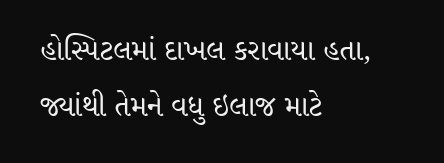હોસ્પિટલમાં દાખલ કરાવાયા હતા, જ્યાંથી તેમને વધુ ઇલાજ માટે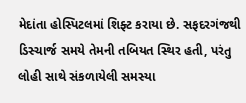મેદાંતા હોસ્પિટલમાં શિફ્ટ કરાયા છે. સફદરગંજથી ડિસ્ચાર્જ સમયે તેમની તબિયત સ્થિર હતી, પરંતુ લોહી સાથે સંકળાયેલી સમસ્યા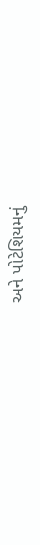અને પોટેશિયમનું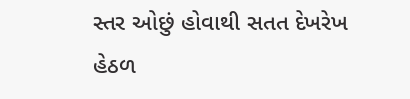સ્તર ઓછું હોવાથી સતત દેખરેખ હેઠળ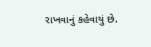રાખવાનું કહેવાયું છે.